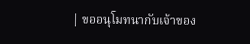| ขออนุโมทนากับเจ้าของ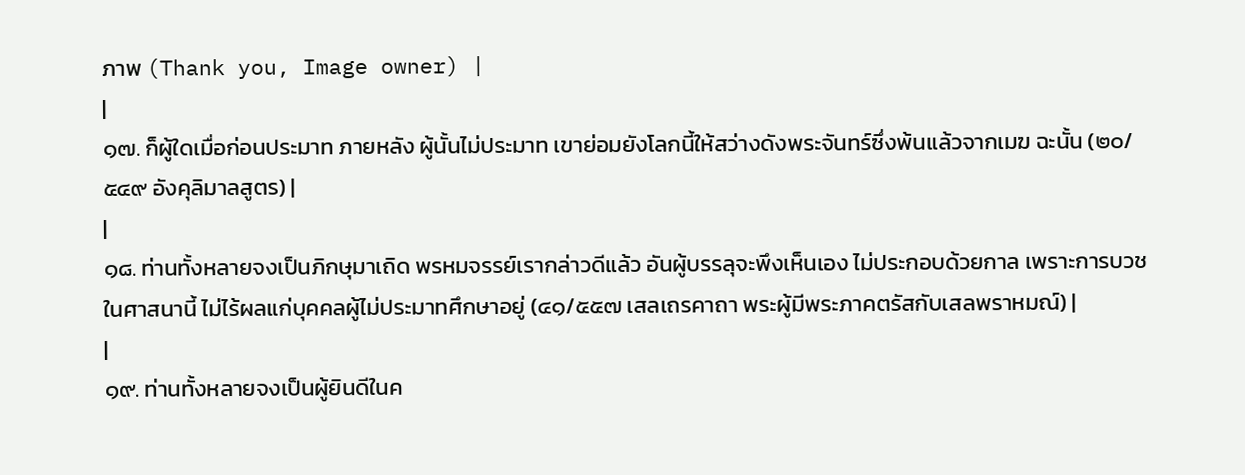ภาพ (Thank you, Image owner) |
|
๑๗. ก็ผู้ใดเมื่อก่อนประมาท ภายหลัง ผู้นั้นไม่ประมาท เขาย่อมยังโลกนี้ให้สว่างดังพระจันทร์ซึ่งพ้นแล้วจากเมฆ ฉะนั้น (๒๐/๕๔๙ อังคุลิมาลสูตร) |
|
๑๘. ท่านทั้งหลายจงเป็นภิกษุมาเถิด พรหมจรรย์เรากล่าวดีแล้ว อันผู้บรรลุจะพึงเห็นเอง ไม่ประกอบด้วยกาล เพราะการบวชในศาสนานี้ ไม่ไร้ผลแก่บุคคลผู้ไม่ประมาทศึกษาอยู่ (๔๑/๕๕๗ เสลเถรคาถา พระผู้มีพระภาคตรัสกับเสลพราหมณ์) |
|
๑๙. ท่านทั้งหลายจงเป็นผู้ยินดีในค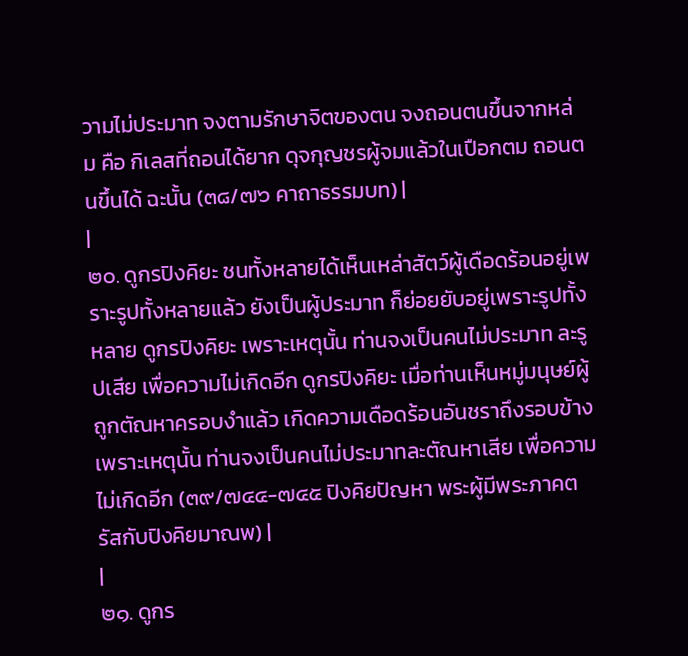วามไม่ประมาท จงตามรักษาจิตของตน จงถอนตนขึ้นจากหล่ม คือ กิเลสที่ถอนได้ยาก ดุจกุญชรผู้จมแล้วในเปือกตม ถอนตนขึ้นได้ ฉะนั้น (๓๘/๗๖ คาถาธรรมบท) |
|
๒๐. ดูกรปิงคิยะ ชนทั้งหลายได้เห็นเหล่าสัตว์ผู้เดือดร้อนอยู่เพราะรูปทั้งหลายแล้ว ยังเป็นผู้ประมาท ก็ย่อยยับอยู่เพราะรูปทั้งหลาย ดูกรปิงคิยะ เพราะเหตุนั้น ท่านจงเป็นคนไม่ประมาท ละรูปเสีย เพื่อความไม่เกิดอีก ดูกรปิงคิยะ เมื่อท่านเห็นหมู่มนุษย์ผู้ถูกตัณหาครอบงำแล้ว เกิดความเดือดร้อนอันชราถึงรอบข้าง เพราะเหตุนั้น ท่านจงเป็นคนไม่ประมาทละตัณหาเสีย เพื่อความไม่เกิดอีก (๓๙/๗๔๔-๗๔๕ ปิงคิยปัญหา พระผู้มีพระภาคตรัสกับปิงคิยมาณพ) |
|
๒๑. ดูกร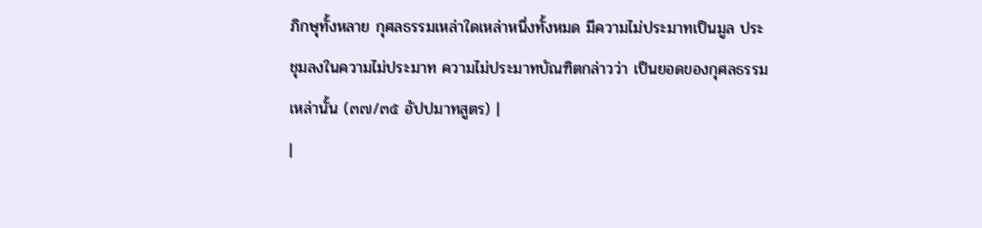ภิกษุทั้งหลาย กุศลธรรมเหล่าใดเหล่าหนึ่งทั้งหมด มีความไม่ประมาทเป็นมูล ประชุมลงในความไม่ประมาท ความไม่ประมาทบัณฑิตกล่าวว่า เป็นยอดของกุศลธรรมเหล่านั้น (๓๗/๓๕ อัปปมาทสูตร) |
|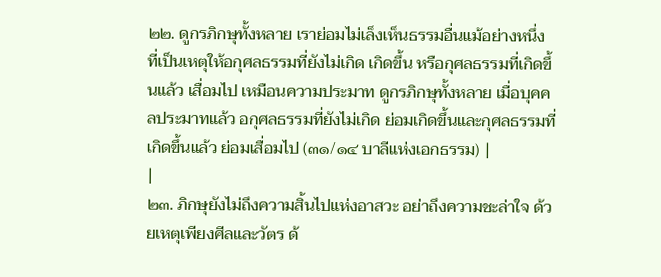๒๒. ดูกรภิกษุทั้งหลาย เราย่อมไม่เล็งเห็นธรรมอื่นแม้อย่างหนึ่ง ที่เป็นเหตุให้อกุศลธรรมที่ยังไม่เกิด เกิดขึ้น หรือกุศลธรรมที่เกิดขึ้นแล้ว เสื่อมไป เหมือนความประมาท ดูกรภิกษุทั้งหลาย เมื่อบุคคลประมาทแล้ว อกุศลธรรมที่ยังไม่เกิด ย่อมเกิดขึ้นและกุศลธรรมที่เกิดขึ้นแล้ว ย่อมเสื่อมไป (๓๑/๑๔ บาลีแห่งเอกธรรม) |
|
๒๓. ภิกษุยังไม่ถึงความสิ้นไปแห่งอาสวะ อย่าถึงความชะล่าใจ ด้วยเหตุเพียงศีลและวัตร ด้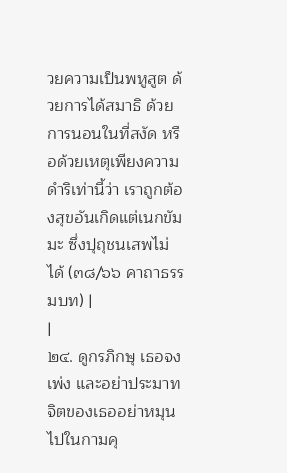วยความเป็นพหูสูต ด้วยการได้สมาธิ ด้วยการนอนในที่สงัด หรือด้วยเหตุเพียงความดำริเท่านี้ว่า เราถูกต้องสุขอันเกิดแต่เนกขัมมะ ซึ่งปุถุชนเสพไม่ได้ (๓๘/๖๖ คาถาธรรมบท) |
|
๒๔. ดูกรภิกษุ เธอจงเพ่ง และอย่าประมาท จิตของเธออย่าหมุนไปในกามคุ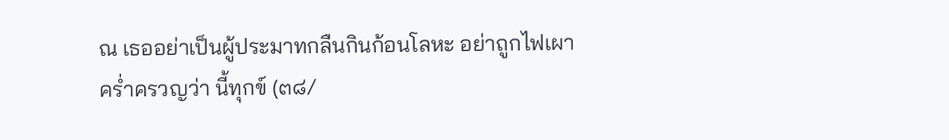ณ เธออย่าเป็นผู้ประมาทกลืนกินก้อนโลหะ อย่าถูกไฟเผาคร่ำครวญว่า นี้ทุกข์ (๓๘/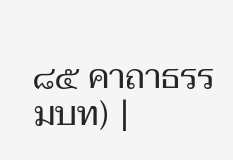๘๕ คาถาธรรมบท) |